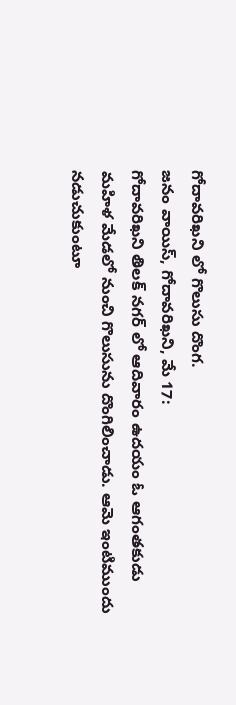గోదావరిఖని లో గొలుసు దొంగ.
జనం వాయిస్, గోదావరిఖని, మే 17:
గోదావరిఖని తిలక్ నగర్ లో ఆదివారం ఉదయం ఓ ఆగంతకుడు మహిళ మేడలో నుంచి గొలుసును దొంగిలించాడు. ఆమె ఇంటిముందు నడుచుకుంటూ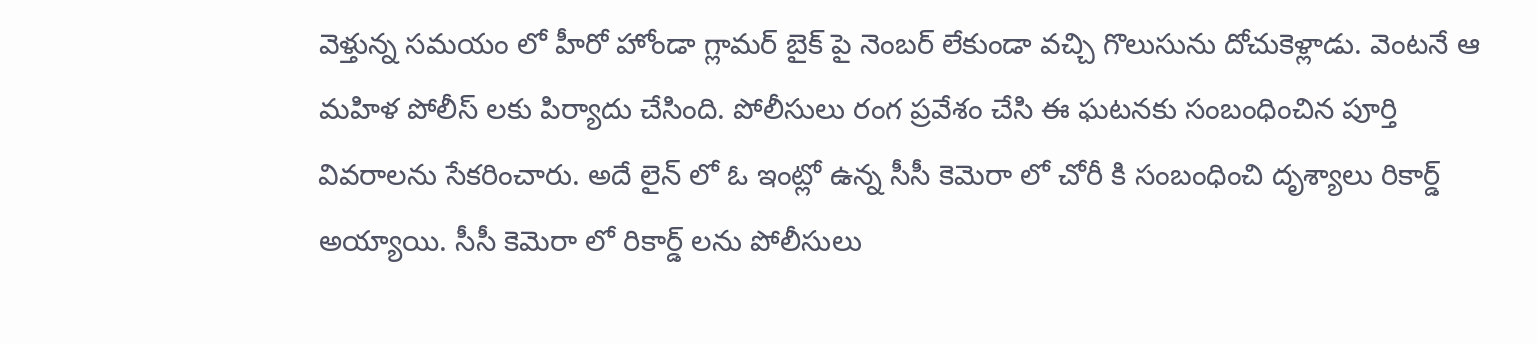వెళ్తున్న సమయం లో హీరో హోండా గ్లామర్ బైక్ పై నెంబర్ లేకుండా వచ్చి గొలుసును దోచుకెళ్లాడు. వెంటనే ఆ మహిళ పోలీస్ లకు పిర్యాదు చేసింది. పోలీసులు రంగ ప్రవేశం చేసి ఈ ఘటనకు సంబంధించిన పూర్తి వివరాలను సేకరించారు. అదే లైన్ లో ఓ ఇంట్లో ఉన్న సీసీ కెమెరా లో చోరీ కి సంబంధించి దృశ్యాలు రికార్డ్ అయ్యాయి. సీసీ కెమెరా లో రికార్డ్ లను పోలీసులు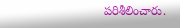పరిశీలించారు.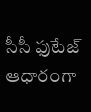సీసీ ఫుటేజ్ ఆధారంగా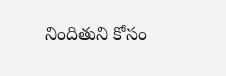నిందితుని కోసం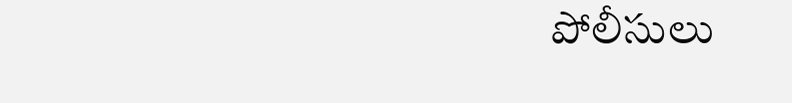పోలీసులు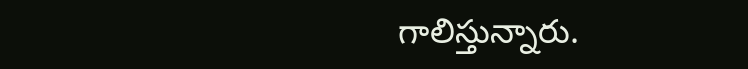గాలిస్తున్నారు.